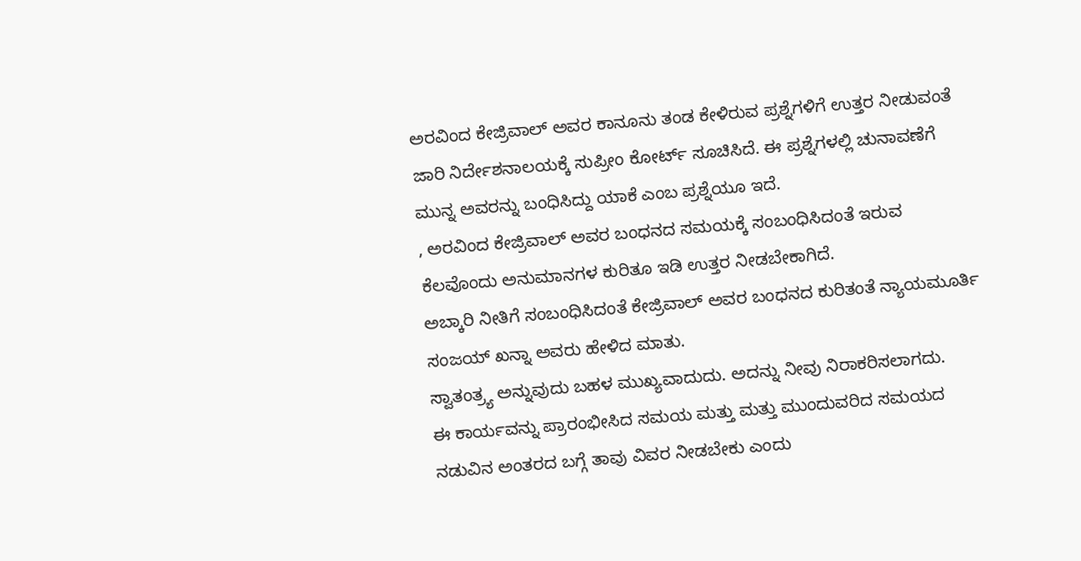ಅರವಿಂದ ಕೇಜ್ರಿವಾಲ್ ಅವರ ಕಾನೂನು ತಂಡ ಕೇಳಿರುವ ಪ್ರಶ್ನೆಗಳಿಗೆ ಉತ್ತರ ನೀಡುವಂತೆ ಜಾರಿ ನಿರ್ದೇಶನಾಲಯಕ್ಕೆ ಸುಪ್ರೀಂ ಕೋರ್ಟ್ ಸೂಚಿಸಿದೆ. ಈ ಪ್ರಶ್ನೆಗಳಲ್ಲಿ ಚುನಾವಣೆಗೆ ಮುನ್ನ ಅವರನ್ನು ಬಂಧಿಸಿದ್ದು ಯಾಕೆ ಎಂಬ ಪ್ರಶ್ನೆಯೂ ಇದೆ.
, ಅರವಿಂದ ಕೇಜ್ರಿವಾಲ್ ಅವರ ಬಂಧನದ ಸಮಯಕ್ಕೆ ಸಂಬಂಧಿಸಿದಂತೆ ಇರುವ ಕೆಲವೊಂದು ಅನುಮಾನಗಳ ಕುರಿತೂ ಇಡಿ ಉತ್ತರ ನೀಡಬೇಕಾಗಿದೆ.
ಅಬ್ಕಾರಿ ನೀತಿಗೆ ಸಂಬಂಧಿಸಿದಂತೆ ಕೇಜ್ರಿವಾಲ್ ಅವರ ಬಂಧನದ ಕುರಿತಂತೆ ನ್ಯಾಯಮೂರ್ತಿ ಸಂಜಯ್ ಖನ್ನಾ ಅವರು ಹೇಳಿದ ಮಾತು.
ಸ್ವಾತಂತ್ರ್ಯ ಅನ್ನುವುದು ಬಹಳ ಮುಖ್ಯವಾದುದು. ಅದನ್ನು ನೀವು ನಿರಾಕರಿಸಲಾಗದು.
ಈ ಕಾರ್ಯವನ್ನು ಪ್ರಾರಂಭೀಸಿದ ಸಮಯ ಮತ್ತು ಮತ್ತು ಮುಂದುವರಿದ ಸಮಯದ ನಡುವಿನ ಅಂತರದ ಬಗ್ಗೆ ತಾವು ವಿವರ ನೀಡಬೇಕು ಎಂದು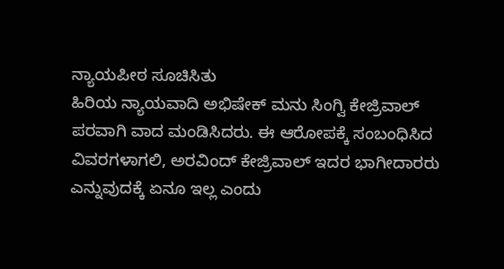ನ್ಯಾಯಪೀಠ ಸೂಚಿಸಿತು
ಹಿರಿಯ ನ್ಯಾಯವಾದಿ ಅಭಿಷೇಕ್ ಮನು ಸಿಂಗ್ವಿ ಕೇಜ್ರಿವಾಲ್ ಪರವಾಗಿ ವಾದ ಮಂಡಿಸಿದರು. ಈ ಆರೋಪಕ್ಕೆ ಸಂಬಂಧಿಸಿದ ವಿವರಗಳಾಗಲಿ, ಅರವಿಂದ್ ಕೇಜ್ರಿವಾಲ್ ಇದರ ಭಾಗೀದಾರರು ಎನ್ನುವುದಕ್ಕೆ ಏನೂ ಇಲ್ಲ ಎಂದು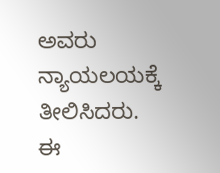ಅವರು ನ್ಯಾಯಲಯಕ್ಕೆ ತೀಲಿಸಿದರು.
ಈ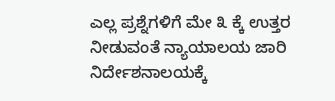ಎಲ್ಲ ಪ್ರಶ್ನೆಗಳಿಗೆ ಮೇ ೩ ಕ್ಕೆ ಉತ್ತರ ನೀಡುವಂತೆ ನ್ಯಾಯಾಲಯ ಜಾರಿ ನಿರ್ದೇಶನಾಲಯಕ್ಕೆ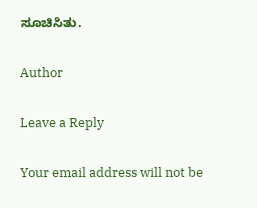ಸೂಚಿಸಿತು.

Author

Leave a Reply

Your email address will not be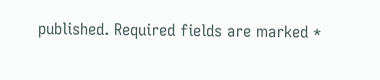published. Required fields are marked *